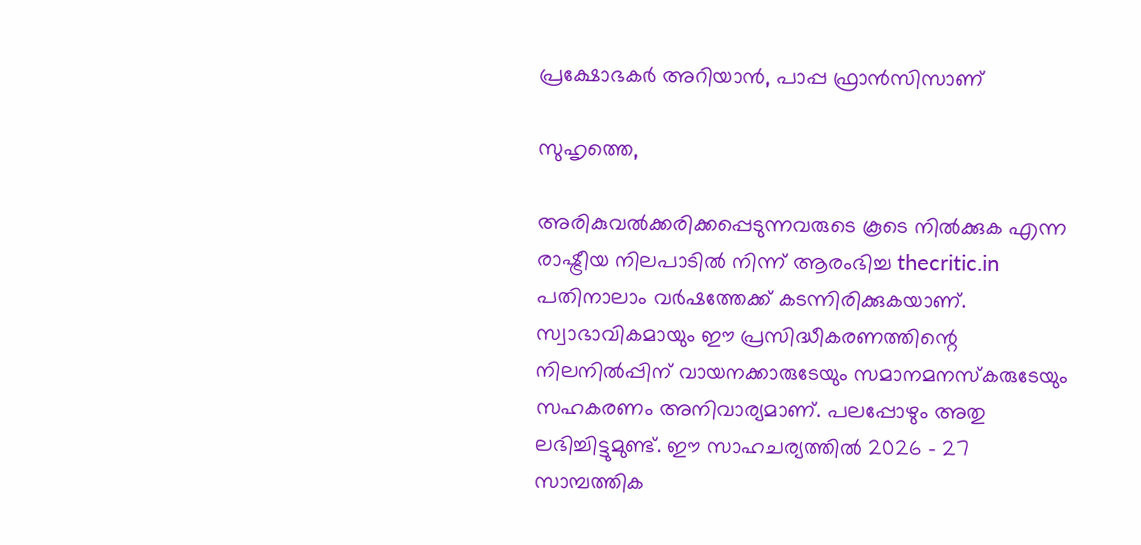പ്രക്ഷോഭകര്‍ അറിയാന്‍, പാപ്പ ഫ്രാന്‍സിസാണ്

സുഹൃത്തെ,

അരികുവല്‍ക്കരിക്കപ്പെടുന്നവരുടെ കൂടെ നില്‍ക്കുക എന്ന രാഷ്ട്രീയ നിലപാടില്‍ നിന്ന് ആരംഭിച്ച thecritic.in പതിനാലാം വര്‍ഷത്തേക്ക് കടന്നിരിക്കുകയാണ്. സ്വാഭാവികമായും ഈ പ്രസിദ്ധീകരണത്തിന്റെ നിലനില്‍പ്പിന് വായനക്കാരുടേയും സമാനമനസ്‌കരുടേയും സഹകരണം അനിവാര്യമാണ്. പലപ്പോഴും അതു ലഭിച്ചിട്ടുമുണ്ട്. ഈ സാഹചര്യത്തില്‍ 2026 - 27 സാമ്പത്തിക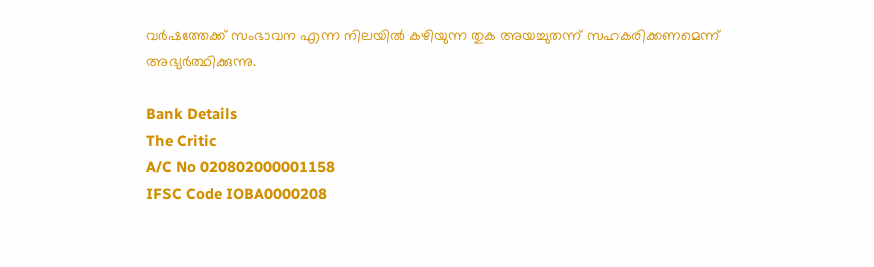വര്‍ഷത്തേക്ക് സംഭാവന എന്ന നിലയില്‍ കഴിയുന്ന തുക അയച്ചുതന്ന് സഹകരിക്കണമെന്ന് അഭ്യര്‍ത്ഥിക്കുന്നു.

Bank Details
The Critic
A/C No 020802000001158
IFSC Code IOBA0000208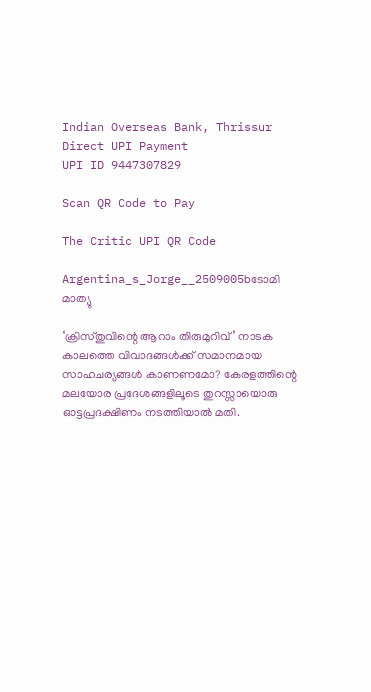Indian Overseas Bank, Thrissur
Direct UPI Payment
UPI ID 9447307829

Scan QR Code to Pay

The Critic UPI QR Code

Argentina_s_Jorge__2509005bടോമി മാത്യു

‘ക്രിസ്തുവിന്റെ ആറാം തിരുമുറിവ്’ നാടക കാലത്തെ വിവാദങ്ങള്‍ക്ക് സമാനമായ സാഹചര്യങ്ങള്‍ കാണണമോ? കേരളത്തിന്റെ മലയോര പ്രദേശങ്ങളിലൂടെ തുറസ്സായൊരു ഓട്ടപ്രദക്ഷിണം നടത്തിയാല്‍ മതി.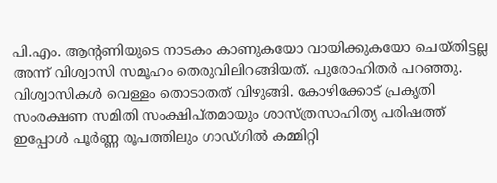പി.എം. ആന്റണിയുടെ നാടകം കാണുകയോ വായിക്കുകയോ ചെയ്തിട്ടല്ല അന്ന് വിശ്വാസി സമൂഹം തെരുവിലിറങ്ങിയത്. പുരോഹിതര്‍ പറഞ്ഞു. വിശ്വാസികള്‍ വെള്ളം തൊടാതത് വിഴുങ്ങി. കോഴിക്കോട് പ്രകൃതി സംരക്ഷണ സമിതി സംക്ഷിപ്തമായും ശാസ്ത്രസാഹിത്യ പരിഷത്ത് ഇപ്പോള്‍ പൂര്‍ണ്ണ രൂപത്തിലും ഗാഡ്ഗില്‍ കമ്മിറ്റി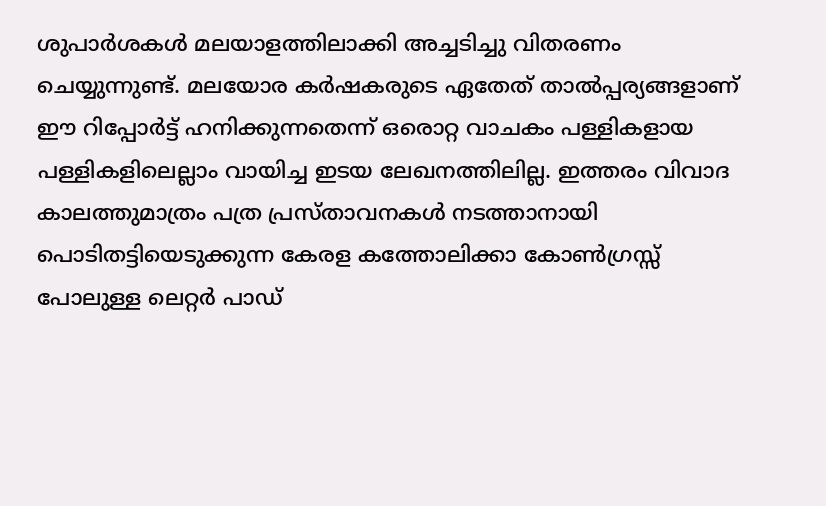ശുപാര്‍ശകള്‍ മലയാളത്തിലാക്കി അച്ചടിച്ചു വിതരണം ചെയ്യുന്നുണ്ട്. മലയോര കര്‍ഷകരുടെ ഏതേത് താല്‍പ്പര്യങ്ങളാണ് ഈ റിപ്പോര്‍ട്ട് ഹനിക്കുന്നതെന്ന് ഒരൊറ്റ വാചകം പള്ളികളായ പള്ളികളിലെല്ലാം വായിച്ച ഇടയ ലേഖനത്തിലില്ല. ഇത്തരം വിവാദ കാലത്തുമാത്രം പത്ര പ്രസ്താവനകള്‍ നടത്താനായി പൊടിതട്ടിയെടുക്കുന്ന കേരള കത്തോലിക്കാ കോണ്‍ഗ്രസ്സ് പോലുള്ള ലെറ്റര്‍ പാഡ്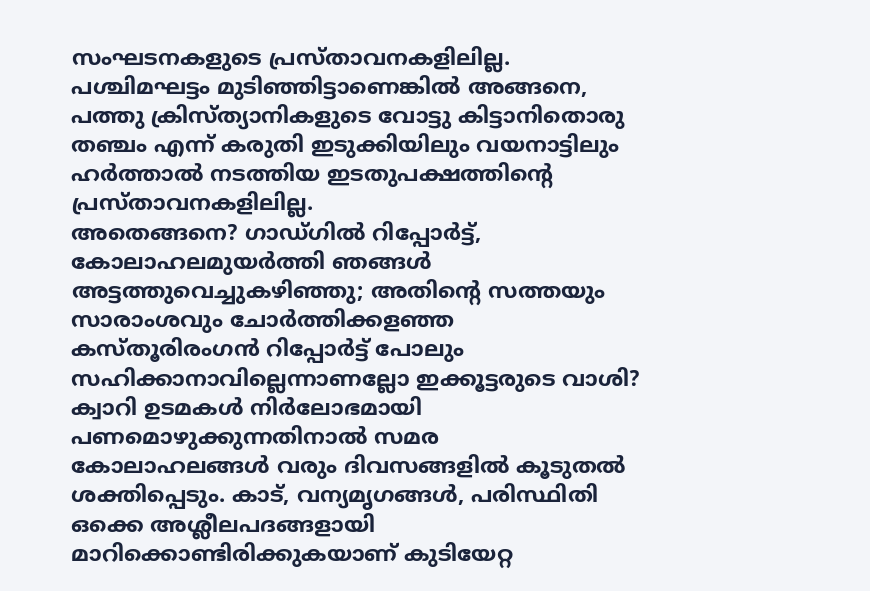സംഘടനകളുടെ പ്രസ്താവനകളിലില്ല. പശ്ചിമഘട്ടം മുടിഞ്ഞിട്ടാണെങ്കില്‍ അങ്ങനെ, പത്തു ക്രിസ്ത്യാനികളുടെ വോട്ടു കിട്ടാനിതൊരു തഞ്ചം എന്ന് കരുതി ഇടുക്കിയിലും വയനാട്ടിലും ഹര്‍ത്താല്‍ നടത്തിയ ഇടതുപക്ഷത്തിന്റെ പ്രസ്താവനകളിലില്ല.
അതെങ്ങനെ? ഗാഡ്ഗില്‍ റിപ്പോര്‍ട്ട്, കോലാഹലമുയര്‍ത്തി ഞങ്ങള്‍ അട്ടത്തുവെച്ചുകഴിഞ്ഞു; അതിന്റെ സത്തയും സാരാംശവും ചോര്‍ത്തിക്കളഞ്ഞ കസ്തൂരിരംഗന്‍ റിപ്പോര്‍ട്ട് പോലും സഹിക്കാനാവില്ലെന്നാണല്ലോ ഇക്കൂട്ടരുടെ വാശി? ക്വാറി ഉടമകള്‍ നിര്‍ലോഭമായി പണമൊഴുക്കുന്നതിനാല്‍ സമര കോലാഹലങ്ങള്‍ വരും ദിവസങ്ങളില്‍ കൂടുതല്‍ ശക്തിപ്പെടും. കാട്, വന്യമൃഗങ്ങള്‍, പരിസ്ഥിതി ഒക്കെ അശ്ലീലപദങ്ങളായി മാറിക്കൊണ്ടിരിക്കുകയാണ് കുടിയേറ്റ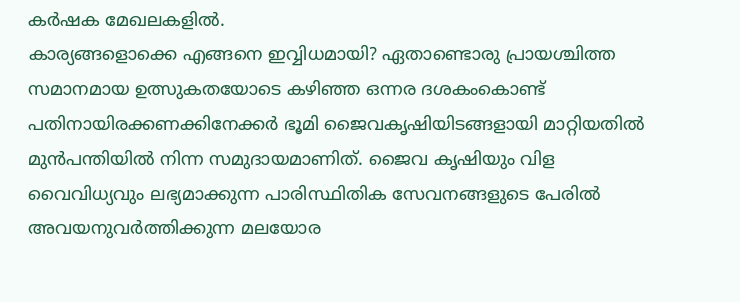കര്‍ഷക മേഖലകളില്‍.
കാര്യങ്ങളൊക്കെ എങ്ങനെ ഇവ്വിധമായി? ഏതാണ്ടൊരു പ്രായശ്ചിത്ത സമാനമായ ഉത്സുകതയോടെ കഴിഞ്ഞ ഒന്നര ദശകംകൊണ്ട് പതിനായിരക്കണക്കിനേക്കര്‍ ഭൂമി ജൈവകൃഷിയിടങ്ങളായി മാറ്റിയതില്‍ മുന്‍പന്തിയില്‍ നിന്ന സമുദായമാണിത്. ജൈവ കൃഷിയും വിള വൈവിധ്യവും ലഭ്യമാക്കുന്ന പാരിസ്ഥിതിക സേവനങ്ങളുടെ പേരില്‍ അവയനുവര്‍ത്തിക്കുന്ന മലയോര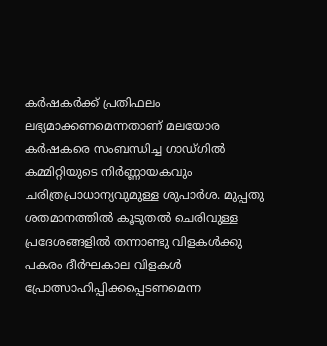കര്‍ഷകര്‍ക്ക് പ്രതിഫലം ലഭ്യമാക്കണമെന്നതാണ് മലയോര കര്‍ഷകരെ സംബന്ധിച്ച ഗാഡ്ഗില്‍ കമ്മിറ്റിയുടെ നിര്‍ണ്ണായകവും ചരിത്രപ്രാധാന്യവുമുള്ള ശുപാര്‍ശ. മുപ്പതു ശതമാനത്തില്‍ കൂടുതല്‍ ചെരിവുള്ള പ്രദേശങ്ങളില്‍ തന്നാണ്ടു വിളകള്‍ക്കു പകരം ദീര്‍ഘകാല വിളകള്‍ പ്രോത്സാഹിപ്പിക്കപ്പെടണമെന്ന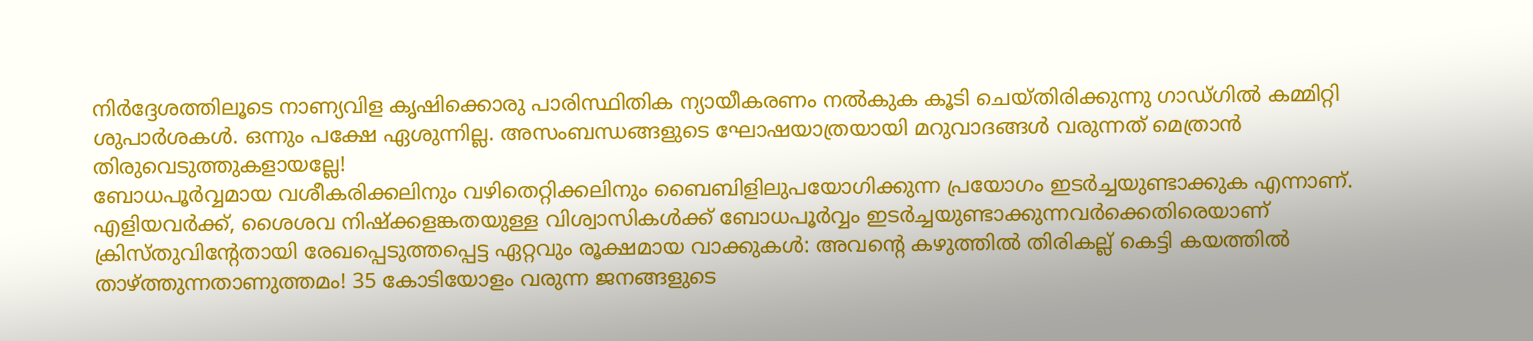നിര്‍ദ്ദേശത്തിലൂടെ നാണ്യവിള കൃഷിക്കൊരു പാരിസ്ഥിതിക ന്യായീകരണം നല്‍കുക കൂടി ചെയ്തിരിക്കുന്നു ഗാഡ്ഗില്‍ കമ്മിറ്റി ശുപാര്‍ശകള്‍. ഒന്നും പക്ഷേ ഏശുന്നില്ല. അസംബന്ധങ്ങളുടെ ഘോഷയാത്രയായി മറുവാദങ്ങള്‍ വരുന്നത് മെത്രാന്‍ തിരുവെടുത്തുകളായല്ലേ!
ബോധപൂര്‍വ്വമായ വശീകരിക്കലിനും വഴിതെറ്റിക്കലിനും ബൈബിളിലുപയോഗിക്കുന്ന പ്രയോഗം ഇടര്‍ച്ചയുണ്ടാക്കുക എന്നാണ്. എളിയവര്‍ക്ക്, ശൈശവ നിഷ്‌ക്കളങ്കതയുള്ള വിശ്വാസികള്‍ക്ക് ബോധപൂര്‍വ്വം ഇടര്‍ച്ചയുണ്ടാക്കുന്നവര്‍ക്കെതിരെയാണ് ക്രിസ്തുവിന്റേതായി രേഖപ്പെടുത്തപ്പെട്ട ഏറ്റവും രൂക്ഷമായ വാക്കുകള്‍: അവന്റെ കഴുത്തില്‍ തിരികല്ല് കെട്ടി കയത്തില്‍ താഴ്ത്തുന്നതാണുത്തമം! 35 കോടിയോളം വരുന്ന ജനങ്ങളുടെ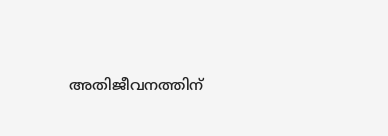അതിജീവനത്തിന്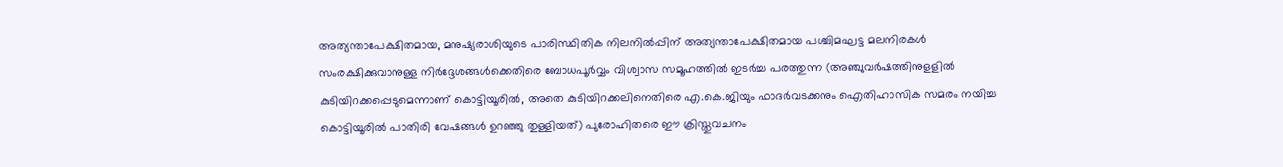അത്യന്താപേക്ഷിതമായ, മനുഷ്യരാശിയുടെ പാരിസ്ഥിതിക നിലനില്‍പ്പിന് അത്യന്താപേക്ഷിതമായ പശ്ചിമഘട്ട മലനിരകള്‍ സംരക്ഷിക്കുവാനുള്ള നിര്‍ദ്ദേശങ്ങള്‍ക്കെതിരെ ബോധപൂര്‍വ്വം വിശ്വാസ സമൂഹത്തില്‍ ഇടര്‍ച്ച പരത്തുന്ന (അഞ്ചുവര്‍ഷത്തിനുളളില്‍ കുടിയിറക്കപ്പെടുമെന്നാണ് കൊട്ടിയൂരില്‍, അതെ കുടിയിറക്കലിനെതിരെ എ.കെ.ജിയും ഫാദര്‍വടക്കനും ഐതിഹാസിക സമരം നയിച്ച കൊട്ടിയൂരില്‍ പാതിരി വേഷങ്ങള്‍ ഉറഞ്ഞു തുള്ളിയത്) പുരോഹിതരെ ഈ ക്രിസ്തുവചനം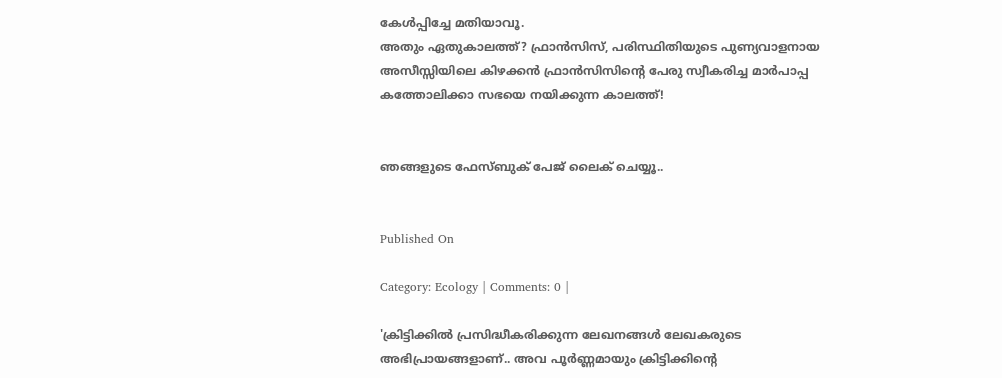കേള്‍പ്പിച്ചേ മതിയാവൂ.
അതും ഏതുകാലത്ത്? ഫ്രാന്‍സിസ്, പരിസ്ഥിതിയുടെ പുണ്യവാളനായ അസീസ്സിയിലെ കിഴക്കന്‍ ഫ്രാന്‍സിസിന്റെ പേരു സ്വീകരിച്ച മാര്‍പാപ്പ കത്തോലിക്കാ സഭയെ നയിക്കുന്ന കാലത്ത്!


ഞങ്ങളുടെ ഫേസ്ബുക് പേജ് ലൈക് ചെയ്യൂ..


Published On

Category: Ecology | Comments: 0 |

'ക്രിട്ടിക്കില്‍ പ്രസിദ്ധീകരിക്കുന്ന ലേഖനങ്ങള്‍ ലേഖകരുടെ അഭിപ്രായങ്ങളാണ്.. അവ പൂര്‍ണ്ണമായും ക്രിട്ടിക്കിന്റെ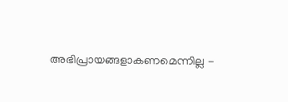അഭിപ്രായങ്ങളാകണമെന്നില്ല -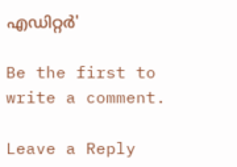എഡിറ്റര്‍'

Be the first to write a comment.

Leave a Reply